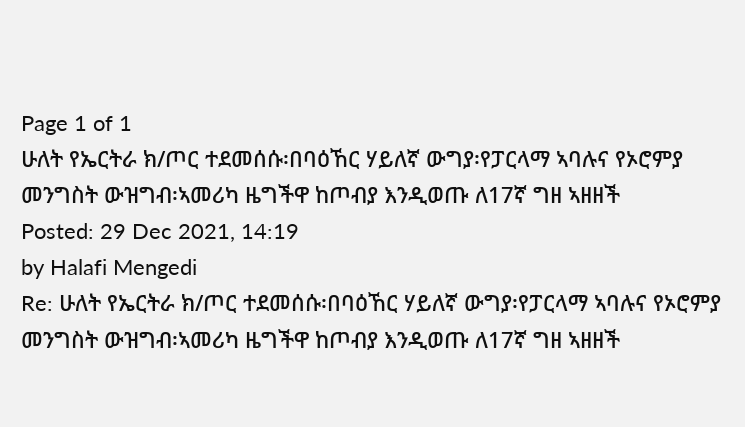Page 1 of 1
ሁለት የኤርትራ ክ/ጦር ተደመሰሱ፡በባዕኸር ሃይለኛ ውግያ፡የፓርላማ ኣባሉና የኦሮምያ መንግስት ውዝግብ፡ኣመሪካ ዜግችዋ ከጦብያ እንዲወጡ ለ17ኛ ግዘ ኣዘዘች
Posted: 29 Dec 2021, 14:19
by Halafi Mengedi
Re: ሁለት የኤርትራ ክ/ጦር ተደመሰሱ፡በባዕኸር ሃይለኛ ውግያ፡የፓርላማ ኣባሉና የኦሮምያ መንግስት ውዝግብ፡ኣመሪካ ዜግችዋ ከጦብያ እንዲወጡ ለ17ኛ ግዘ ኣዘዘች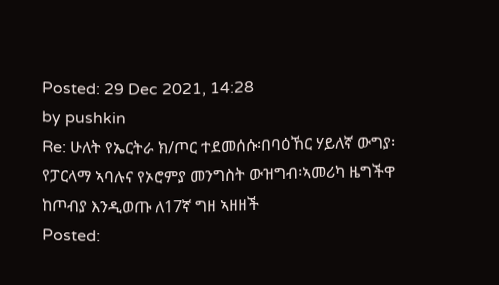Posted: 29 Dec 2021, 14:28
by pushkin
Re: ሁለት የኤርትራ ክ/ጦር ተደመሰሱ፡በባዕኸር ሃይለኛ ውግያ፡የፓርላማ ኣባሉና የኦሮምያ መንግስት ውዝግብ፡ኣመሪካ ዜግችዋ ከጦብያ እንዲወጡ ለ17ኛ ግዘ ኣዘዘች
Posted: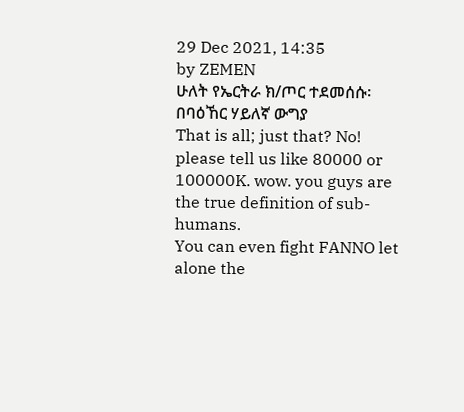29 Dec 2021, 14:35
by ZEMEN
ሁለት የኤርትራ ክ/ጦር ተደመሰሱ፡በባዕኸር ሃይለኛ ውግያ
That is all; just that? No! please tell us like 80000 or 100000K. wow. you guys are the true definition of sub-humans.
You can even fight FANNO let alone the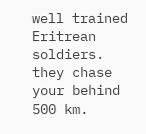well trained Eritrean soldiers. they chase your behind 500 km.